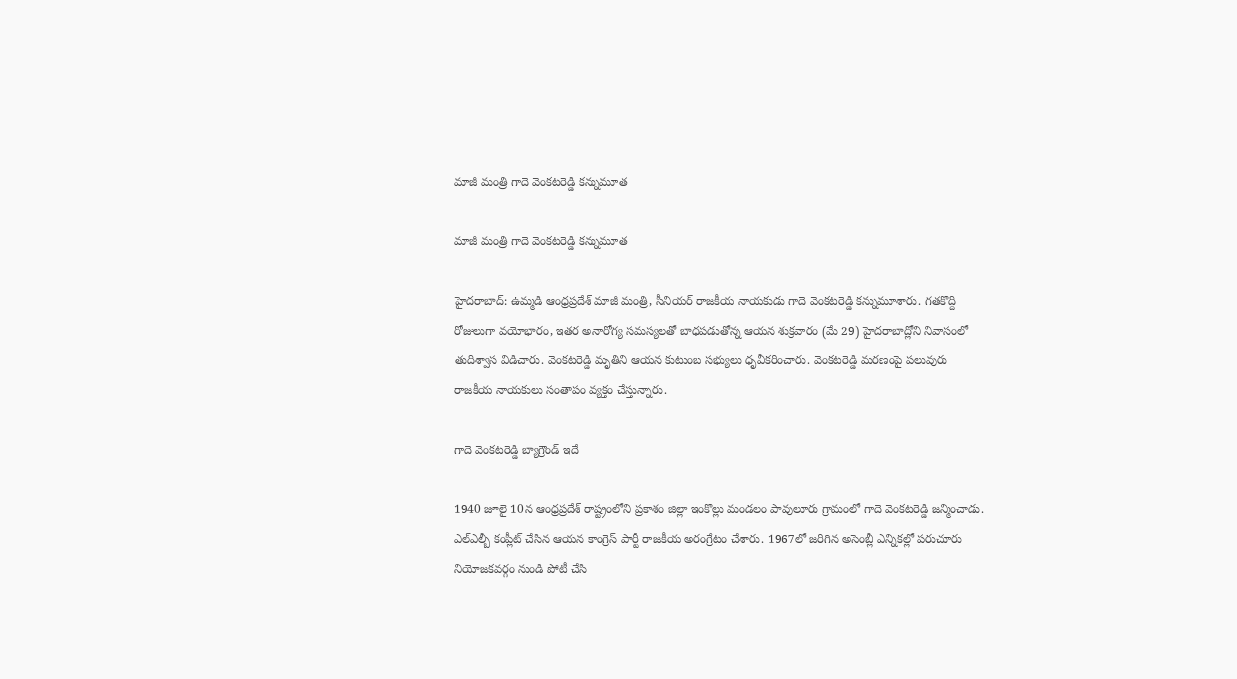మాజీ మంత్రి గాదె వెంకటరెడ్డి కన్నుమూత

మాజీ మంత్రి గాదె వెంకటరెడ్డి కన్నుమూత

హైదరాబాద్: ఉమ్మడి ఆంధ్రప్రదేశ్ మాజీ మంత్రి, సీనియర్ రాజకీయ నాయకుడు గాదె వెంకటరెడ్డి కన్నుమూశారు. గతకొద్ది రోజులుగా వయోభారం, ఇతర అనారోగ్య సమస్యలతో బాధపడుతోన్న ఆయన శుక్రవారం (మే 29) హైదరాబాద్లోని నివాసంలో తుదిశ్వాస విడిచారు. వెంకటరెడ్డి మృతిని ఆయన కుటుంబ సభ్యులు ధృవీకరించారు. వెంకటరెడ్డి మరణంపై పలువురు రాజకీయ నాయకులు సంతాపం వ్యక్తం చేస్తున్నారు.

గాదె వెంకటరెడ్డి బ్యాగ్రౌండ్ ఇదే

1940 జూలై 10న ఆంధ్రప్రదేశ్ రాష్ట్రంలోని ప్రకాశం జిల్లా ఇంకొల్లు మండలం పావులూరు గ్రామంలో గాదె వెంకటరెడ్డి జన్మించాడు. ఎల్ఎల్బీ కంప్లీట్ చేసిన ఆయన కాంగ్రెస్ పార్టీ రాజకీయ అరంగ్రేటం చేశారు. 1967లో జరిగిన అసెంబ్లీ ఎన్నికల్లో పరుచూరు నియోజకవర్గం నుండి పోటీ చేసి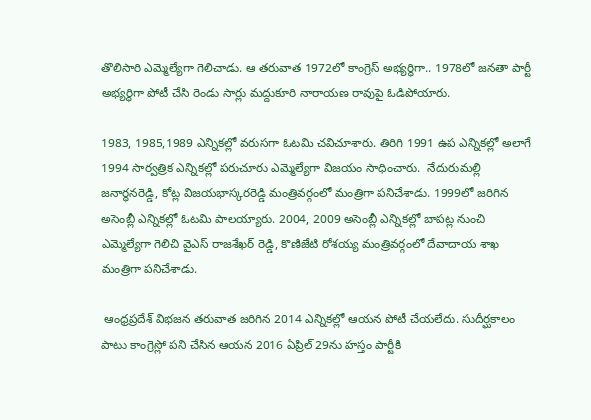తొలిసారి ఎమ్మెల్యేగా గెలిచాడు. ఆ తరువాత 1972లో కాంగ్రెస్ అభ్యర్థిగా.. 1978లో జనతా పార్టీ అభ్యర్థిగా పోటీ చేసి రెండు సార్లు మద్దుకూరి నారాయణ రావుపై ఓడిపోయారు.

1983, 1985,1989 ఎన్నికల్లో వరుసగా ఓటమి చవిచూశారు. తిరిగి 1991 ఉప ఎన్నికల్లో అలాగే 1994 సార్వత్రిక ఎన్నికల్లో పరుచూరు ఎమ్మెల్యేగా విజయం సాధించారు.  నేదురుమల్లి జనార్ధనరెడ్డి, కోట్ల విజయభాస్కరరెడ్డి మంత్రివర్గంలో మంత్రిగా పనిచేశాడు. 1999లో జరిగిన అసెంబ్లీ ఎన్నికల్లో ఓటమి పాలయ్యారు. 2004, 2009 అసెంబ్లీ ఎన్నికల్లో బాపట్ల నుంచి ఎమ్మెల్యేగా గెలిచి వైఎస్‌ రాజశేఖర్ రెడ్డి, కొణిజేటి రోశయ్య మంత్రివర్గంలో దేవాదాయ శాఖ మంత్రిగా పనిచేశాడు.

 ఆంధ్రప్రదేశ్ విభజన తరువాత జరిగిన 2014 ఎన్నికల్లో ఆయన పోటీ చేయలేదు. సుదీర్ఘకాలం పాటు కాంగ్రెస్లో పని చేసిన ఆయన 2016 ఏప్రిల్ 29ను హస్తం పార్టీకి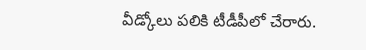వీడ్కోలు పలికి టీడీపీలో చేరారు.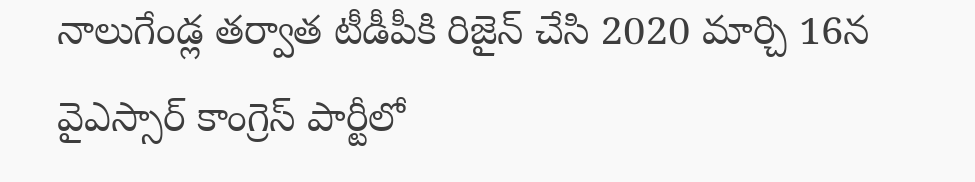నాలుగేండ్ల తర్వాత టీడీపీకి రిజైన్ చేసి 2020 మార్చి 16న వైఎస్సార్ కాంగ్రెస్ పార్టీలో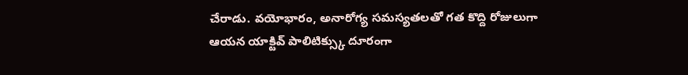చేరాడు. వయోభారం, అనారోగ్య సమస్యతలతో గత కొద్ది రోజులుగా ఆయన యాక్టివ్ పాలిటిక్స్కు దూరంగా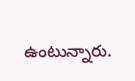ఉంటున్నారు.